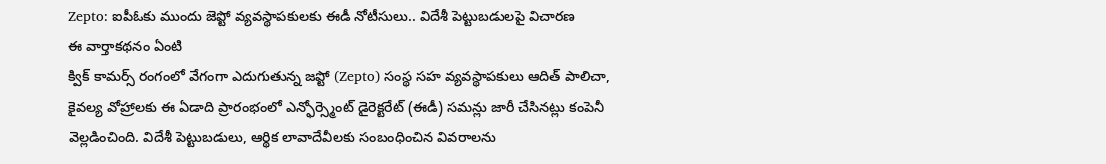Zepto: ఐపీఓకు ముందు జెప్టో వ్యవస్థాపకులకు ఈడీ నోటీసులు.. విదేశీ పెట్టుబడులపై విచారణ
ఈ వార్తాకథనం ఏంటి
క్విక్ కామర్స్ రంగంలో వేగంగా ఎదుగుతున్న జప్టో (Zepto) సంస్థ సహ వ్యవస్థాపకులు ఆదిత్ పాలిచా, కైవల్య వోహ్రాలకు ఈ ఏడాది ప్రారంభంలో ఎన్ఫోర్స్మెంట్ డైరెక్టరేట్ (ఈడీ) సమన్లు జారీ చేసినట్లు కంపెనీ వెల్లడించింది. విదేశీ పెట్టుబడులు, ఆర్థిక లావాదేవీలకు సంబంధించిన వివరాలను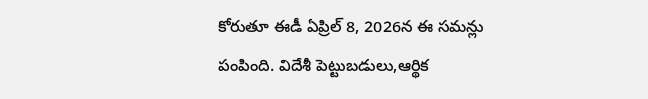కోరుతూ ఈడీ ఏప్రిల్ 8, 2026న ఈ సమన్లు పంపింది. విదేశీ పెట్టుబడులు,ఆర్థిక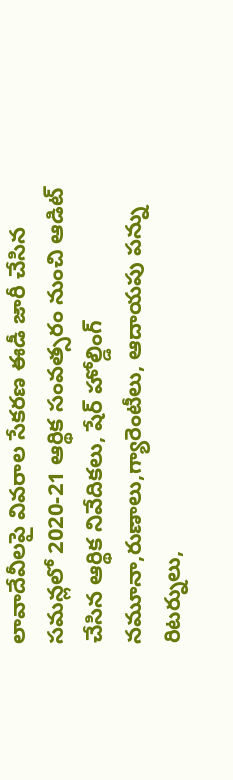లావాదేవీలపై వివరాల సేకరణ ఈడీ జారీ చేసిన సమన్లలో 2020-21 ఆర్థిక సంవత్సరం నుంచి ఆడిట్ చేసిన ఆర్థిక నివేదికలు, షేర్ హోల్డింగ్ నమూనా,రుణాలు,గ్యారెంటీలు, ఆదాయపు పన్ను రిటర్నులు,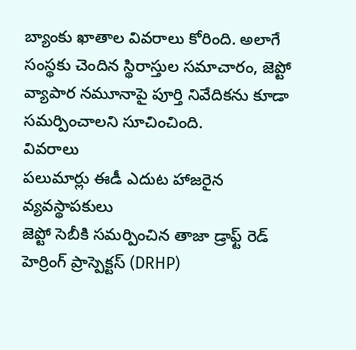బ్యాంకు ఖాతాల వివరాలు కోరింది. అలాగే సంస్థకు చెందిన స్థిరాస్తుల సమాచారం, జెప్టో వ్యాపార నమూనాపై పూర్తి నివేదికను కూడా సమర్పించాలని సూచించింది.
వివరాలు
పలుమార్లు ఈడీ ఎదుట హాజరైన వ్యవస్థాపకులు
జెప్టో సెబీకి సమర్పించిన తాజా డ్రాఫ్ట్ రెడ్ హెర్రింగ్ ప్రాస్పెక్టస్ (DRHP)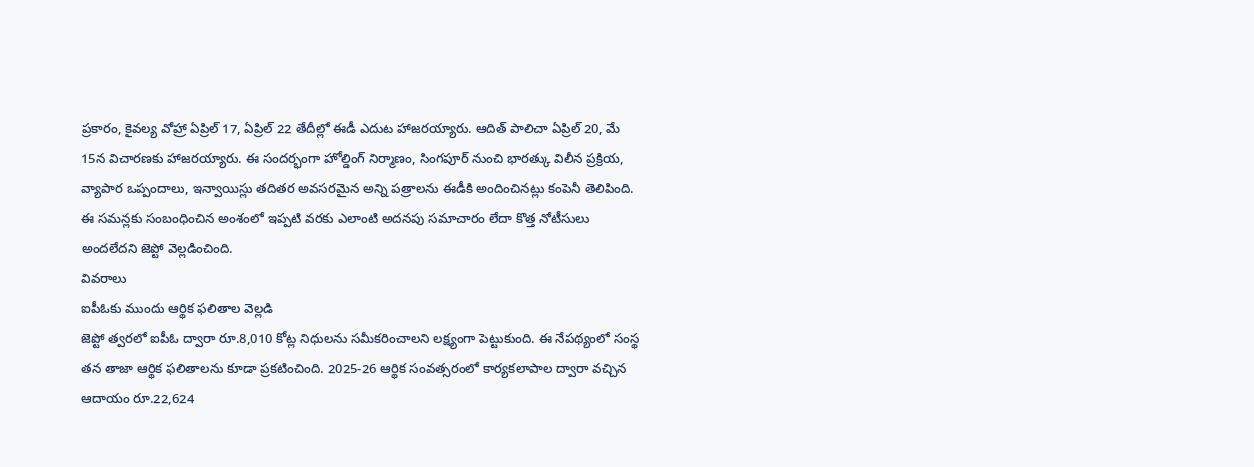ప్రకారం, కైవల్య వోహ్రా ఏప్రిల్ 17, ఏప్రిల్ 22 తేదీల్లో ఈడీ ఎదుట హాజరయ్యారు. ఆదిత్ పాలిచా ఏప్రిల్ 20, మే 15న విచారణకు హాజరయ్యారు. ఈ సందర్భంగా హోల్డింగ్ నిర్మాణం, సింగపూర్ నుంచి భారత్కు విలీన ప్రక్రియ, వ్యాపార ఒప్పందాలు, ఇన్వాయిస్లు తదితర అవసరమైన అన్ని పత్రాలను ఈడీకి అందించినట్లు కంపెనీ తెలిపింది. ఈ సమన్లకు సంబంధించిన అంశంలో ఇప్పటి వరకు ఎలాంటి అదనపు సమాచారం లేదా కొత్త నోటీసులు అందలేదని జెప్టో వెల్లడించింది.
వివరాలు
ఐపీఓకు ముందు ఆర్థిక ఫలితాల వెల్లడి
జెప్టో త్వరలో ఐపీఓ ద్వారా రూ.8,010 కోట్ల నిధులను సమీకరించాలని లక్ష్యంగా పెట్టుకుంది. ఈ నేపథ్యంలో సంస్థ తన తాజా ఆర్థిక ఫలితాలను కూడా ప్రకటించింది. 2025-26 ఆర్థిక సంవత్సరంలో కార్యకలాపాల ద్వారా వచ్చిన ఆదాయం రూ.22,624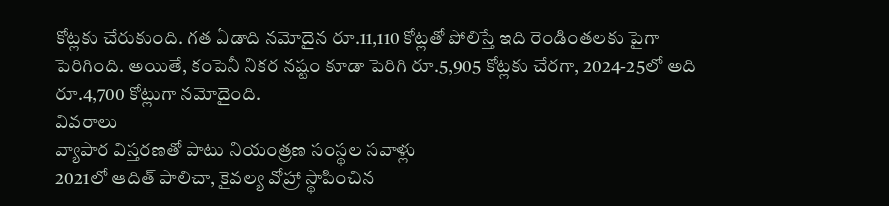కోట్లకు చేరుకుంది. గత ఏడాది నమోదైన రూ.11,110 కోట్లతో పోలిస్తే ఇది రెండింతలకు పైగా పెరిగింది. అయితే, కంపెనీ నికర నష్టం కూడా పెరిగి రూ.5,905 కోట్లకు చేరగా, 2024-25లో అది రూ.4,700 కోట్లుగా నమోదైంది.
వివరాలు
వ్యాపార విస్తరణతో పాటు నియంత్రణ సంస్థల సవాళ్లు
2021లో ఆదిత్ పాలిచా, కైవల్య వోహ్రా స్థాపించిన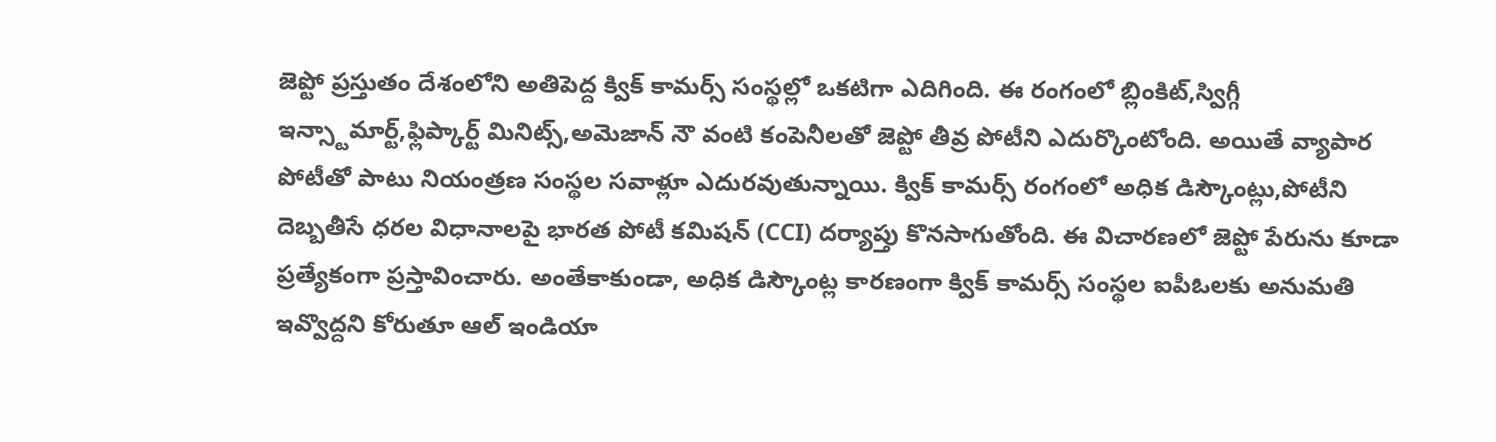జెప్టో ప్రస్తుతం దేశంలోని అతిపెద్ద క్విక్ కామర్స్ సంస్థల్లో ఒకటిగా ఎదిగింది. ఈ రంగంలో బ్లింకిట్,స్విగ్గీ ఇన్స్టామార్ట్,ఫ్లిప్కార్ట్ మినిట్స్,అమెజాన్ నౌ వంటి కంపెనీలతో జెప్టో తీవ్ర పోటీని ఎదుర్కొంటోంది. అయితే వ్యాపార పోటీతో పాటు నియంత్రణ సంస్థల సవాళ్లూ ఎదురవుతున్నాయి. క్విక్ కామర్స్ రంగంలో అధిక డిస్కౌంట్లు,పోటీని దెబ్బతీసే ధరల విధానాలపై భారత పోటీ కమిషన్ (CCI) దర్యాప్తు కొనసాగుతోంది. ఈ విచారణలో జెప్టో పేరును కూడా ప్రత్యేకంగా ప్రస్తావించారు. అంతేకాకుండా, అధిక డిస్కౌంట్ల కారణంగా క్విక్ కామర్స్ సంస్థల ఐపీఓలకు అనుమతి ఇవ్వొద్దని కోరుతూ ఆల్ ఇండియా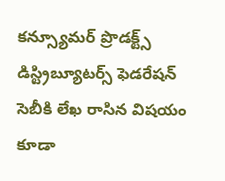కన్స్యూమర్ ప్రొడక్ట్స్ డిస్ట్రిబ్యూటర్స్ ఫెడరేషన్ సెబీకి లేఖ రాసిన విషయం కూడా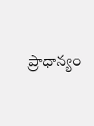ప్రాధాన్యం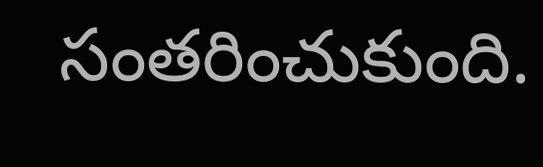సంతరించుకుంది.